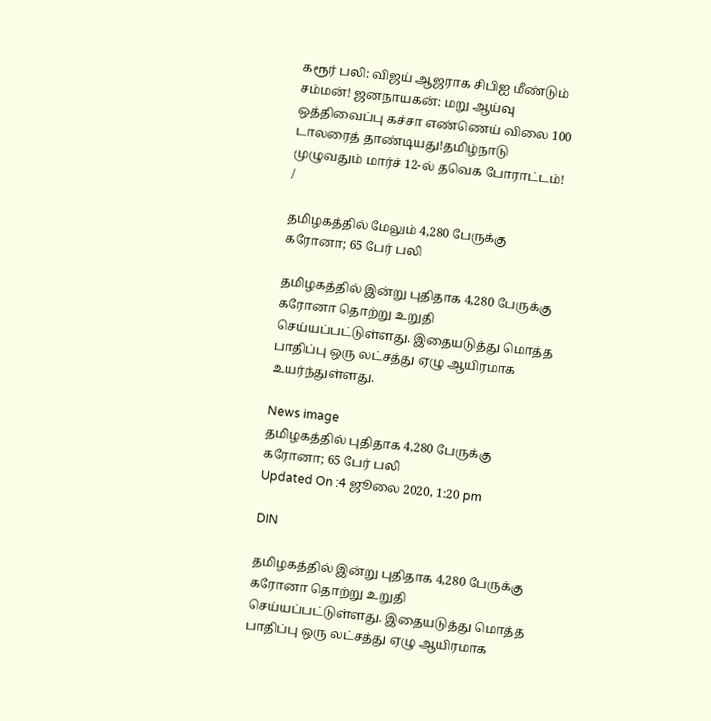கரூர் பலி: விஜய் ஆஜராக சிபிஐ மீண்டும் சம்மன்! ஜனநாயகன்: மறு ஆய்வு ஒத்திவைப்பு கச்சா எண்ணெய் விலை 100 டாலரைத் தாண்டியது!தமிழ்நாடு முழுவதும் மார்ச் 12-ல் தவெக போராட்டம்!
/

தமிழகத்தில் மேலும் 4,280 பேருக்கு கரோனா; 65 பேர் பலி

தமிழகத்தில் இன்று புதிதாக 4,280 பேருக்கு கரோனா தொற்று உறுதி செய்யப்பட்டுள்ளது. இதையடுத்து மொத்த பாதிப்பு ஒரு லட்சத்து ஏழு ஆயிரமாக உயர்ந்துள்ளது.

News image
தமிழகத்தில் புதிதாக 4,280 பேருக்கு கரோனா; 65 பேர் பலி
Updated On :4 ஜூலை 2020, 1:20 pm

DIN

தமிழகத்தில் இன்று புதிதாக 4,280 பேருக்கு கரோனா தொற்று உறுதி செய்யப்பட்டுள்ளது. இதையடுத்து மொத்த பாதிப்பு ஒரு லட்சத்து ஏழு ஆயிரமாக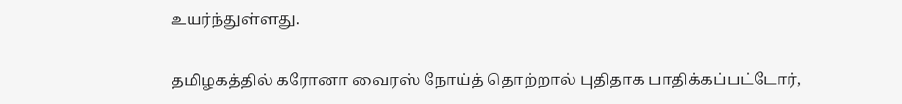உயர்ந்துள்ளது.

தமிழகத்தில் கரோனா வைரஸ் நோய்த் தொற்றால் புதிதாக பாதிக்கப்பட்டோர்,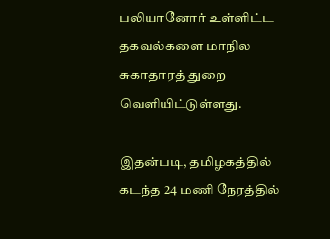பலியானோர் உள்ளிட்ட தகவல்களை மாநில சுகாதாரத் துறை வெளியிட்டுள்ளது.

இதன்படி, தமிழகத்தில் கடந்த 24 மணி நேரத்தில்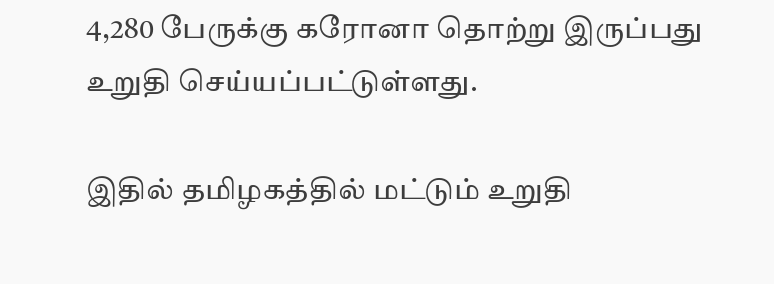4,280 பேருக்கு கரோனா தொற்று இருப்பது உறுதி செய்யப்பட்டுள்ளது.

இதில் தமிழகத்தில் மட்டும் உறுதி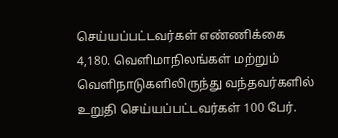செய்யப்பட்டவர்கள் எண்ணிக்கை 4,180. வெளிமாநிலங்கள் மற்றும் வெளிநாடுகளிலிருந்து வந்தவர்களில் உறுதி செய்யப்பட்டவர்கள் 100 பேர்.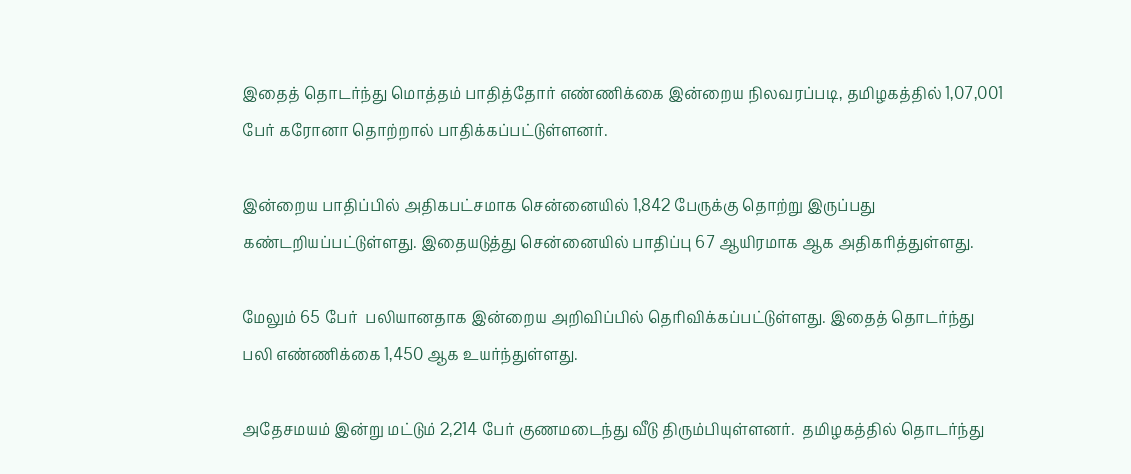இதைத் தொடர்ந்து மொத்தம் பாதித்தோர் எண்ணிக்கை இன்றைய நிலவரப்படி, தமிழகத்தில் 1,07,001 பேர் கரோனா தொற்றால் பாதிக்கப்பட்டுள்ளனர்.

இன்றைய பாதிப்பில் அதிகபட்சமாக சென்னையில் 1,842 பேருக்கு தொற்று இருப்பது கண்டறியப்பட்டுள்ளது. இதையடுத்து சென்னையில் பாதிப்பு 67 ஆயிரமாக ஆக அதிகரித்துள்ளது.

மேலும் 65 பேர்  பலியானதாக இன்றைய அறிவிப்பில் தெரிவிக்கப்பட்டுள்ளது. இதைத் தொடர்ந்து பலி எண்ணிக்கை 1,450 ஆக உயர்ந்துள்ளது.

அதேசமயம் இன்று மட்டும் 2,214 பேர் குணமடைந்து வீடு திரும்பியுள்ளனர்.  தமிழகத்தில் தொடர்ந்து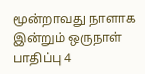மூன்றாவது நாளாக இன்றும் ஒருநாள் பாதிப்பு 4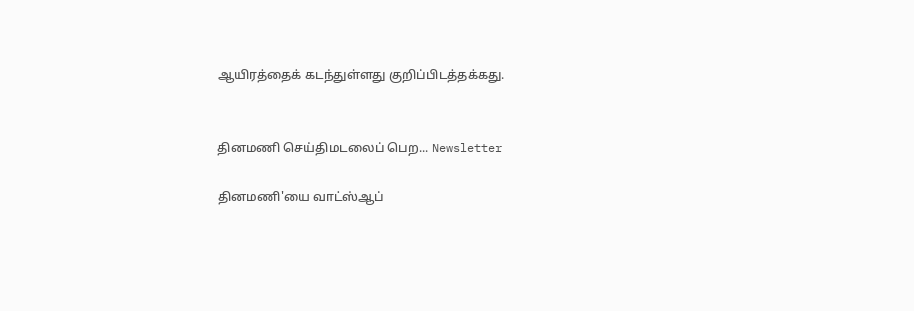ஆயிரத்தைக் கடந்துள்ளது குறிப்பிடத்தக்கது.


தினமணி செய்திமடலைப் பெற... Newsletter

தினமணி'யை வாட்ஸ்ஆப்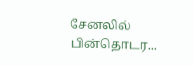சேனலில் பின்தொடர...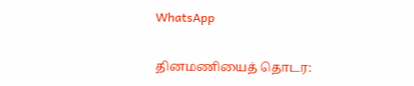WhatsApp

தினமணியைத் தொடர: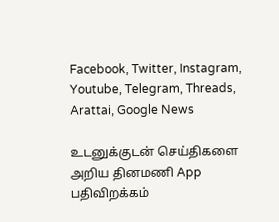Facebook, Twitter, Instagram, Youtube, Telegram, Threads, Arattai, Google News

உடனுக்குடன் செய்திகளை அறிய தினமணி App பதிவிறக்கம்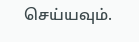செய்யவும்.